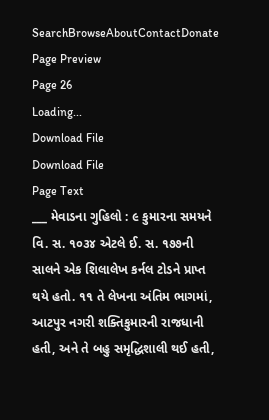SearchBrowseAboutContactDonate
Page Preview
Page 26
Loading...
Download File
Download File
Page Text
___ મેવાડના ગુહિલો : ૯ કુમારના સમયને વિ. સ. ૧૦૩૪ એટલે ઈ. સ. ૧૭૭ની સાલને એક શિલાલેખ કર્નલ ટોડને પ્રાપ્ત થયે હતો. ૧૧ તે લેખના અંતિમ ભાગમાં, આટપુર નગરી શક્તિકુમારની રાજધાની હતી, અને તે બહુ સમૃદ્ધિશાલી થઈ હતી,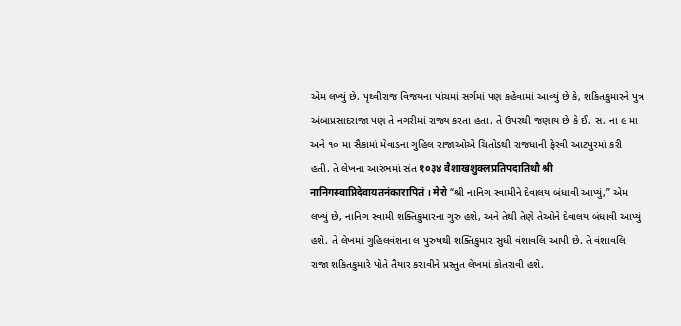એમ લખ્યું છે. પૃથ્વીરાજ વિજયના પાંચમાં સર્ગમાં પણ કહેવામાં આવ્યું છે કે, શકિતકુમારને પુત્ર અંબાપ્રસાદરાજા પણ તે નગરીમાં રાજ્ય કરતા હતા. તે ઉપરથી જણાય છે કે ઈ. સ. ના ૯ મા અને ૧૦ મા સૈકામાં મેવાડના ગુહિલ રાજાઓએ ચિતોડથી રાજધાની ફેરવી આટપુરમાં કરી હતી. તે લેખના આરંભમાં સંત १०३४ वैशाखशुक्लप्रतिपदातिथौ श्री नानिगस्वाप्निदेवायतनंकारापितं । मेरो “શ્રી નાનિગ સ્વામીને દેવાલય બંધાવી આપ્યું,” એમ લખ્યું છે, નાનિગ સ્વામી શક્તિકુમારના ગુરુ હશે, અને તેથી તેણે તેઓને દેવાલય બંધાવી આપ્યું હશે. તે લેખમાં ગુહિલવંશના લ પુરુષથી શક્તિકુમાર સુધી વંશાવલિ આપી છે. તે વંશાવલિ રાજા શકિતકુમારે પોતે તૈયાર કરાવીને પ્રસ્તુત લેખમાં કોતરાવી હશે.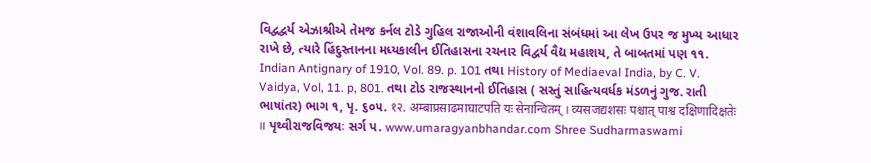વિદ્વદ્વર્ય એઝાશ્રીએ તેમજ કર્નલ ટોડે ગુહિલ રાજાઓની વંશાવલિના સંબંધમાં આ લેખ ઉપર જ મુખ્ય આધાર રાખે છે, ત્યારે હિંદુસ્તાનના મધ્યકાલીન ઈતિહાસના રચનાર વિદ્વર્ય વૈદ્ય મહાશય, તે બાબતમાં પણ ૧૧. Indian Antignary of 1910, Vol. 89. p. 101 તથા History of Mediaeval India, by C. V. Vaidya, Vol, 11. p, 801. તથા ટોડ રાજસ્થાનનો ઈતિહાસ ( સસ્તું સાહિત્યવર્ધક મંડળનું ગુજ. રાતી ભાષાંતર) ભાગ ૧, પૃ. ૬૦૫. १२. अम्बाप्रसाढमाघाटपति यः सेनान्वितम् । व्यसजद्यशसः पश्चात् पाश्व दक्षिणादिक्षतेः ॥ પૃથ્વીરાજવિજયઃ સર્ગ પ. www.umaragyanbhandar.com Shree Sudharmaswami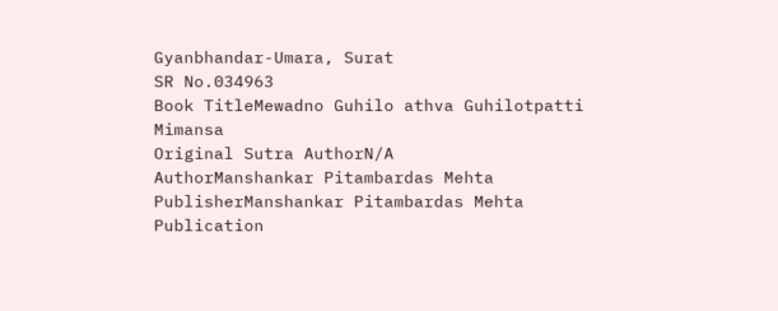Gyanbhandar-Umara, Surat
SR No.034963
Book TitleMewadno Guhilo athva Guhilotpatti Mimansa
Original Sutra AuthorN/A
AuthorManshankar Pitambardas Mehta
PublisherManshankar Pitambardas Mehta
Publication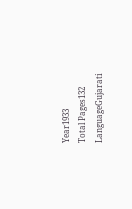Year1933
Total Pages132
LanguageGujarati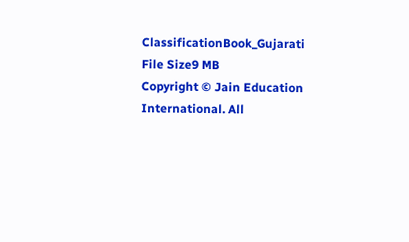ClassificationBook_Gujarati
File Size9 MB
Copyright © Jain Education International. All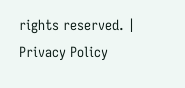rights reserved. | Privacy Policy